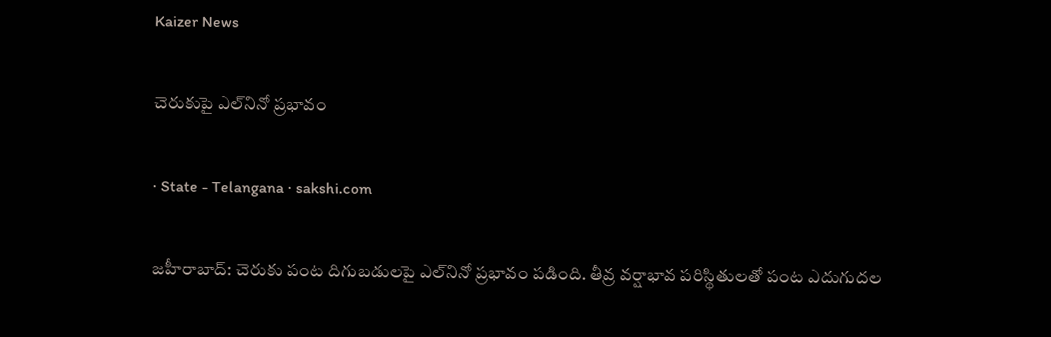Kaizer News

చెరుకుపై ఎల్‌నినో ప్రభావం

· State - Telangana · sakshi.com

జహీరాబాద్‌: చెరుకు పంట దిగుబడులపై ఎల్‌నినో ప్రభావం పడింది. తీవ్ర వర్షాభావ పరిస్థితులతో పంట ఎదుగుదల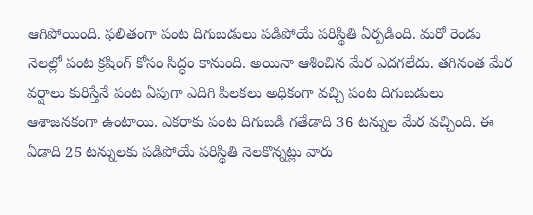ఆగిపోయింది. ఫలితంగా పంట దిగుబడులు పడిపోయే పరిస్థితి ఏర్పడింది. మరో రెండు నెలల్లో పంట క్రషింగ్‌ కోసం సిద్ధం కానుంది. అయినా ఆశించిన మేర ఎదగలేదు. తగినంత మేర వర్షాలు కురిస్తేనే పంట ఏపుగా ఎదిగి పిలకలు అధికంగా వచ్చి పంట దిగుబడులు ఆశాజనకంగా ఉంటాయి. ఎకరాకు పంట దిగుబడి గతేడాది 36 టన్నుల మేర వచ్చింది. ఈ ఏడాది 25 టన్నులకు పడిపోయే పరిస్థితి నెలకొన్నట్లు వారు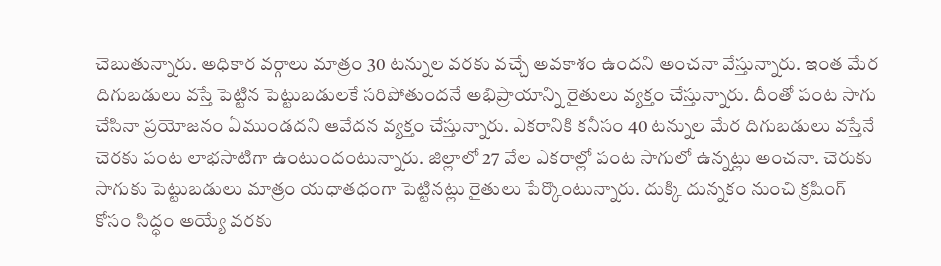చెబుతున్నారు. అధికార వర్గాలు మాత్రం 30 టన్నుల వరకు వచ్చే అవకాశం ఉందని అంచనా వేస్తున్నారు. ఇంత మేర దిగుబడులు వస్తే పెట్టిన పెట్టుబడులకే సరిపోతుందనే అభిప్రాయాన్ని రైతులు వ్యక్తం చేస్తున్నారు. దీంతో పంట సాగు చేసినా ప్రయోజనం ఏముండదని ఆవేదన వ్యక్తం చేస్తున్నారు. ఎకరానికి కనీసం 40 టన్నుల మేర దిగుబడులు వస్తేనే చెరకు పంట లాభసాటిగా ఉంటుందంటున్నారు. జిల్లాలో 27 వేల ఎకరాల్లో పంట సాగులో ఉన్నట్లు అంచనా. చెరుకు సాగుకు పెట్టుబడులు మాత్రం యధాతధంగా పెట్టినట్లు రైతులు పేర్కొంటున్నారు. దుక్కి దున్నకం నుంచి క్రషింగ్‌ కోసం సిద్ధం అయ్యే వరకు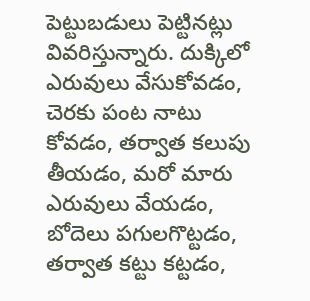పెట్టుబడులు పెట్టినట్లు వివరిస్తున్నారు. దుక్కిలో ఎరువులు వేసుకోవడం, చెరకు పంట నాటు కోవడం, తర్వాత కలుపు తీయడం, మరో మారు ఎరువులు వేయడం, బోదెలు పగులగొట్టడం, తర్వాత కట్టు కట్టడం,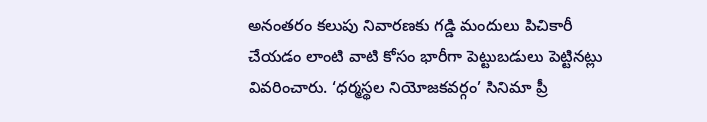అనంతరం కలుపు నివారణకు గడ్డి మందులు పిచికారీ చేయడం లాంటి వాటి కోసం భారీగా పెట్టుబడులు పెట్టినట్లు వివరించారు. ‘ధర్మస్థల నియోజకవర్గం’ సినిమా ప్రీ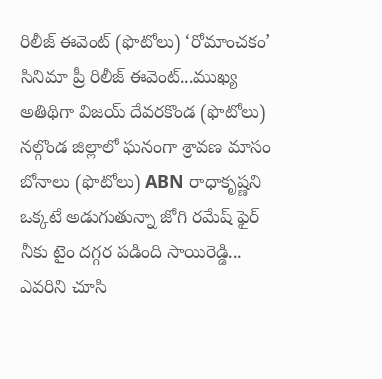రిలీజ్‌ ఈవెంట్‌ (ఫొటోలు) ‘రోమాంచకం’ సినిమా ప్రీ రిలీజ్‌ ఈవెంట్‌...ముఖ్య అతిథిగా విజయ్‌ దేవరకొండ (ఫొటోలు) నల్గొండ జిల్లాలో ఘనంగా శ్రావణ మాసం బోనాలు (ఫొటోలు) ABN రాధాకృష్ణని ఒక్కటే అడుగుతున్నా జోగి రమేష్ ఫైర్ నీకు టైం దగ్గర పడింది సాయిరెడ్డి... ఎవరిని చూసి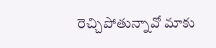రెచ్చిపోతున్నావో మాకు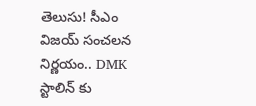తెలుసు! సీఎం విజయ్ సంచలన నిర్ణయం.. DMK స్టాలిన్ కు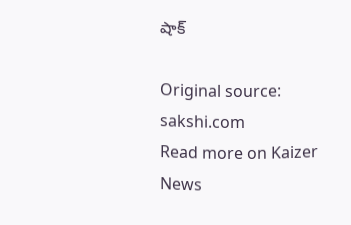షాక్

Original source: sakshi.com
Read more on Kaizer News